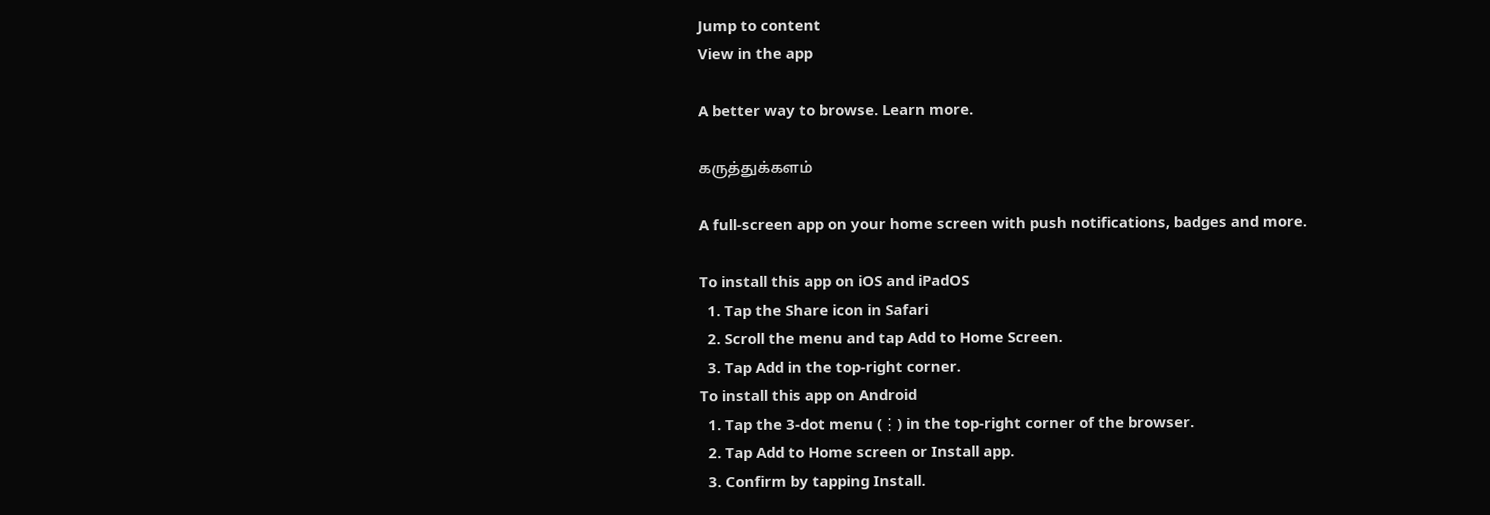Jump to content
View in the app

A better way to browse. Learn more.

கருத்துக்களம்

A full-screen app on your home screen with push notifications, badges and more.

To install this app on iOS and iPadOS
  1. Tap the Share icon in Safari
  2. Scroll the menu and tap Add to Home Screen.
  3. Tap Add in the top-right corner.
To install this app on Android
  1. Tap the 3-dot menu (⋮) in the top-right corner of the browser.
  2. Tap Add to Home screen or Install app.
  3. Confirm by tapping Install.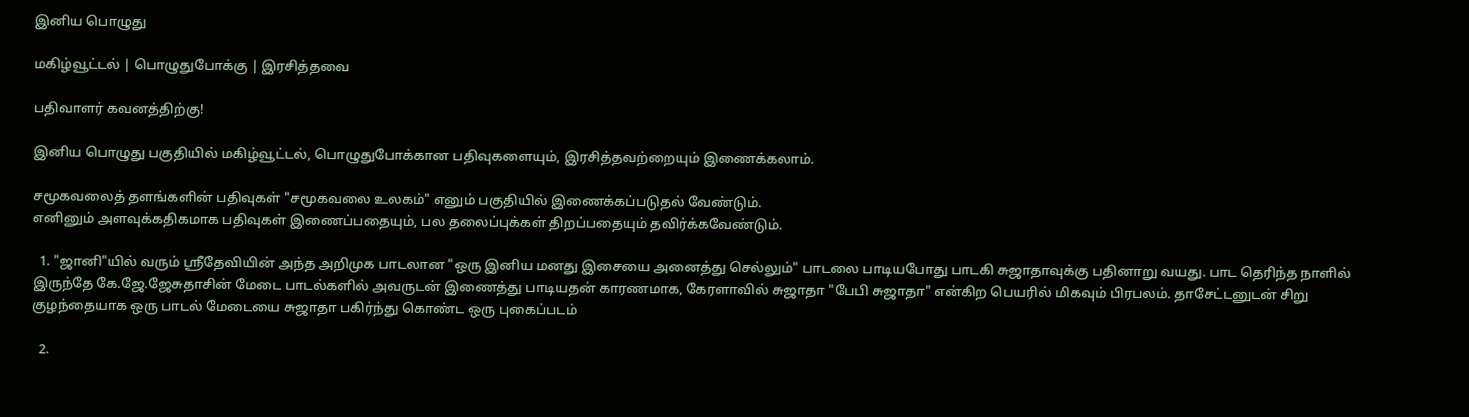இனிய பொழுது

மகிழ்வூட்டல் | பொழுதுபோக்கு | இரசித்தவை

பதிவாளர் கவனத்திற்கு!

இனிய பொழுது பகுதியில் மகிழ்வூட்டல், பொழுதுபோக்கான பதிவுகளையும், இரசித்தவற்றையும் இணைக்கலாம்.

சமூகவலைத் தளங்களின் பதிவுகள் "சமூகவலை உலகம்" எனும் பகுதியில் இணைக்கப்படுதல் வேண்டும்.
எனினும் அளவுக்கதிகமாக பதிவுகள் இணைப்பதையும், பல தலைப்புக்கள் திறப்பதையும் தவிர்க்கவேண்டும்.

  1. "ஜானி"யில் வரும் ஸ்ரீதேவியின் அந்த அறிமுக பாடலான "ஒரு இனிய மனது இசையை அனைத்து செல்லும்" பாடலை பாடியபோது பாடகி சுஜாதாவுக்கு பதினாறு வயது. பாட தெரிந்த நாளில் இருந்தே கே.ஜே.ஜேசுதாசின் மேடை பாடல்களில் அவருடன் இணைத்து பாடியதன் காரணமாக, கேரளாவில் சுஜாதா "பேபி சுஜாதா" என்கிற பெயரில் மிகவும் பிரபலம். தாசேட்டனுடன் சிறு குழந்தையாக ஒரு பாடல் மேடையை சுஜாதா பகிர்ந்து கொண்ட ஒரு புகைப்படம்

  2.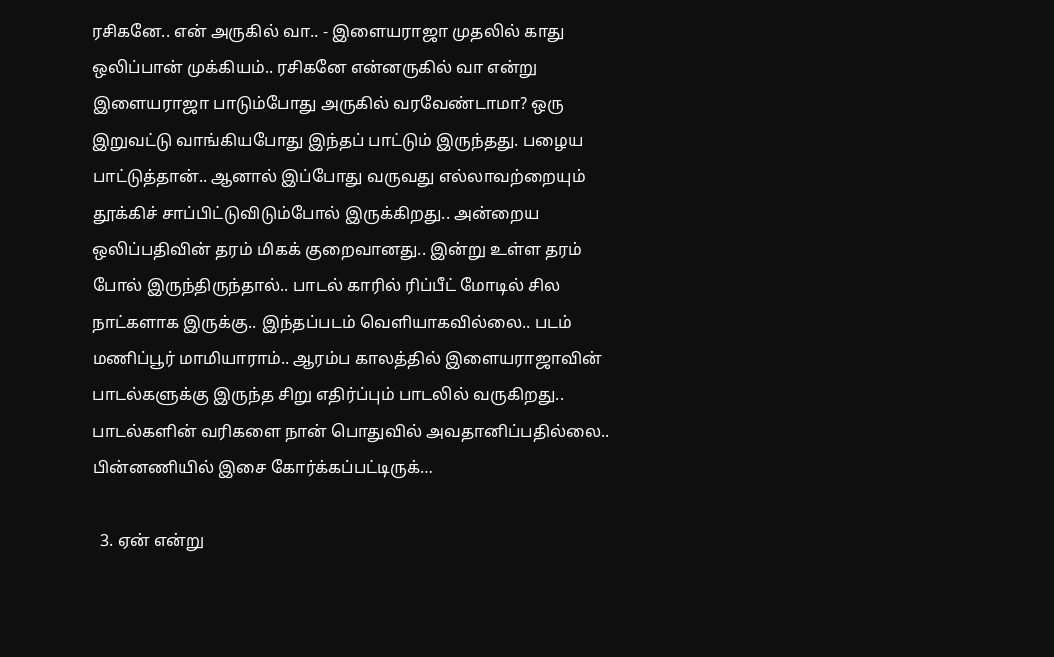ரசிகனே.. என் அருகில் வா.. - இளையராஜா முதலில் காது ஒலிப்பான் முக்கியம்.. ரசிகனே என்னருகில் வா என்று இளையராஜா பாடும்போது அருகில் வரவேண்டாமா? ஒரு இறுவட்டு வாங்கியபோது இந்தப் பாட்டும் இருந்தது. பழைய பாட்டுத்தான்.. ஆனால் இப்போது வருவது எல்லாவற்றையும் தூக்கிச் சாப்பிட்டுவிடும்போல் இருக்கிறது.. அன்றைய ஒலிப்பதிவின் தரம் மிகக் குறைவானது.. இன்று உள்ள தரம் போல் இருந்திருந்தால்.. பாடல் காரில் ரிப்பீட் மோடில் சில நாட்களாக இருக்கு.. இந்தப்படம் வெளியாகவில்லை.. படம் மணிப்பூர் மாமியாராம்.. ஆரம்ப காலத்தில் இளையராஜாவின் பாடல்களுக்கு இருந்த சிறு எதிர்ப்பும் பாடலில் வருகிறது.. பாடல்களின் வரிகளை நான் பொதுவில் அவதானிப்பதில்லை.. பின்னணியில் இசை கோர்க்கப்பட்டிருக்…

  3. ஏன் என்று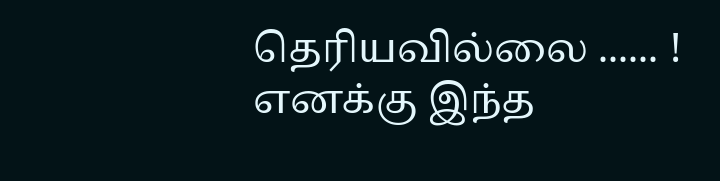தெரியவில்லை ...... ! எனக்கு இந்த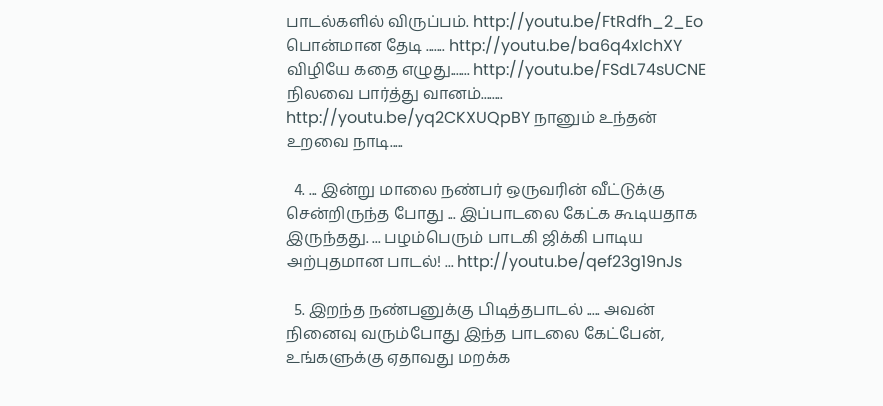பாடல்களில் விருப்பம். http://youtu.be/FtRdfh_2_Eo பொன்மான தேடி ....... http://youtu.be/ba6q4xIchXY விழியே கதை எழுது....... http://youtu.be/FSdL74sUCNE நிலவை பார்த்து வானம்........ http://youtu.be/yq2CKXUQpBY நானும் உந்தன் உறவை நாடி.....

  4. ... இன்று மாலை நண்பர் ஒருவரின் வீட்டுக்கு சென்றிருந்த போது ... இப்பாடலை கேட்க கூடியதாக இருந்தது. ... பழம்பெரும் பாடகி ஜிக்கி பாடிய அற்புதமான பாடல்! ... http://youtu.be/qef23g19nJs

  5. இறந்த நண்பனுக்கு பிடித்தபாடல் ..... அவன் நினைவு வரும்போது இந்த பாடலை கேட்பேன், உங்களுக்கு ஏதாவது மறக்க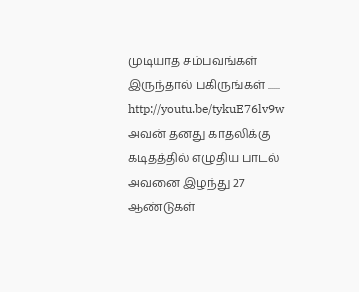முடியாத சம்பவங்கள் இருந்தால் பகிருங்கள் ...... http://youtu.be/tykuE76lv9w அவன் தனது காதலிக்கு கடிதத்தில் எழுதிய பாடல் அவனை இழந்து 27 ஆண்டுகள்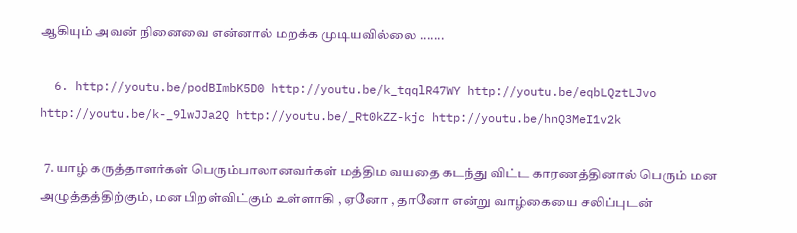ஆகியும் அவன் நினைவை என்னால் மறக்க முடியவில்லை .......

  6. http://youtu.be/podBImbK5D0 http://youtu.be/k_tqqlR47WY http://youtu.be/eqbLQztLJvo http://youtu.be/k-_9lwJJa2Q http://youtu.be/_Rt0kZZ-kjc http://youtu.be/hnQ3MeI1v2k

  7. யாழ் கருத்தாளர்கள் பெரும்பாலானவர்கள் மத்திம வயதை கடந்து விட்ட காரணத்தினால் பெரும் மன அழுத்தத்திற்கும், மன பிறள்விட்கும் உள்ளாகி , ஏனோ , தானோ என்று வாழ்கையை சலிப்புடன்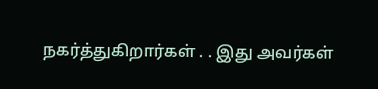நகர்த்துகிறார்கள் . . இது அவர்கள்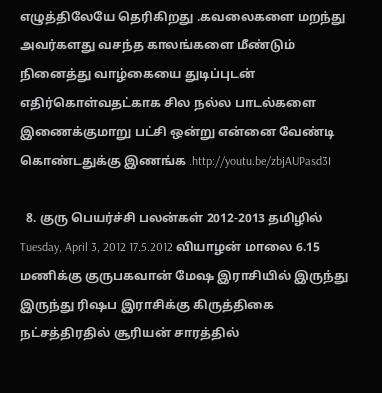எழுத்திலேயே தெரிகிறது .கவலைகளை மறந்து அவர்களது வசந்த காலங்களை மீண்டும் நினைத்து வாழ்கையை துடிப்புடன் எதிர்கொள்வதட்காக சில நல்ல பாடல்களை இணைக்குமாறு பட்சி ஒன்று என்னை வேண்டி கொண்டதுக்கு இணங்க .http://youtu.be/zbjAUPasd3I

  8. குரு பெயர்ச்சி பலன்கள் 2012-2013 தமிழில் Tuesday, April 3, 2012 17.5.2012 வியாழன் மாலை 6.15 மணிக்கு குருபகவான் மேஷ இராசியில் இருந்து இருந்து ரிஷப இராசிக்கு கிருத்திகை நட்சத்திரதில் சூரியன் சாரத்தில்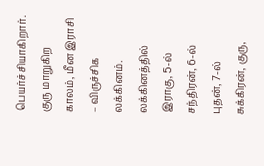பெயர்ச்சியாகிறார். குரு மாறுகிற காலம், மீன இராசி – விருச்சிக லக்கினம். லக்கினத்தில் இராகு, 5-ல் சந்திரன், 6-ல் புதன், 7-ல் சுக்கிரன், குரு,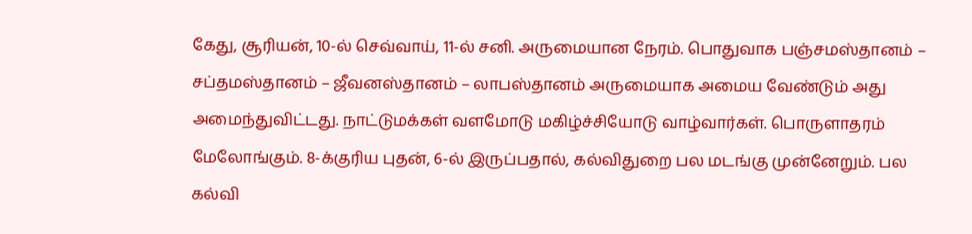கேது, சூரியன், 10-ல் செவ்வாய், 11-ல் சனி. அருமையான நேரம். பொதுவாக பஞ்சமஸ்தானம் – சப்தமஸ்தானம் – ஜீவனஸ்தானம் – லாபஸ்தானம் அருமையாக அமைய வேண்டும் அது அமைந்துவிட்டது. நாட்டுமக்கள் வளமோடு மகிழ்ச்சியோடு வாழ்வார்கள். பொருளாதரம் மேலோங்கும். 8-க்குரிய புதன், 6-ல் இருப்பதால், கல்விதுறை பல மடங்கு முன்னேறும். பல கல்வி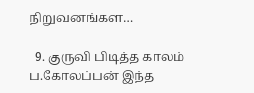நிறுவனங்கள…

  9. குருவி பிடித்த காலம் ப.கோலப்பன் இந்த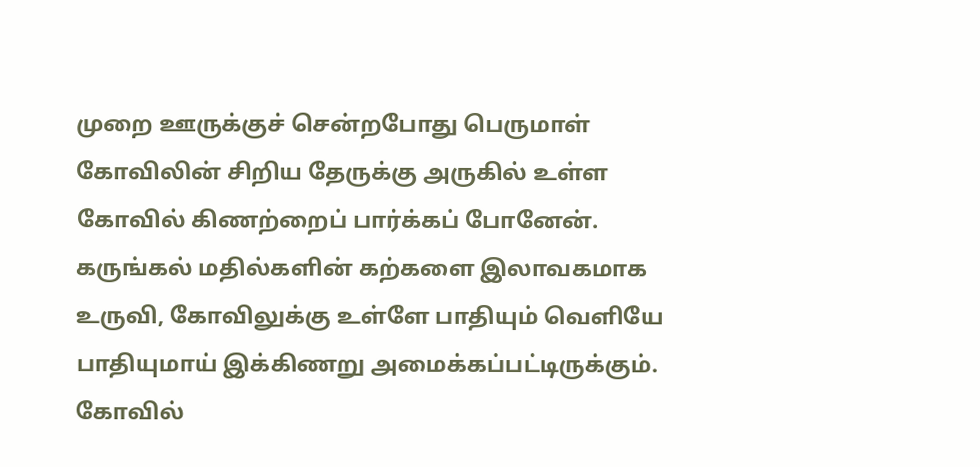முறை ஊருக்குச் சென்றபோது பெருமாள் கோவிலின் சிறிய தேருக்கு அருகில் உள்ள கோவில் கிணற்றைப் பார்க்கப் போனேன். கருங்கல் மதில்களின் கற்களை இலாவகமாக உருவி, கோவிலுக்கு உள்ளே பாதியும் வெளியே பாதியுமாய் இக்கிணறு அமைக்கப்பட்டிருக்கும். கோவில்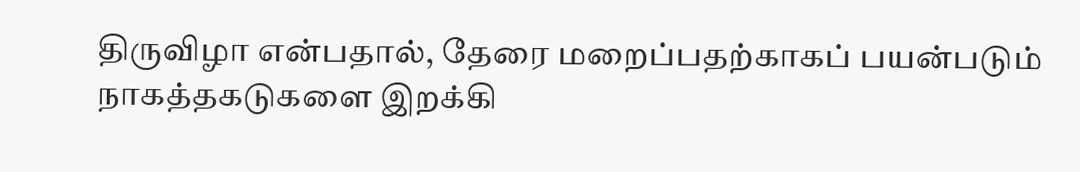திருவிழா என்பதால், தேரை மறைப்பதற்காகப் பயன்படும் நாகத்தகடுகளை இறக்கி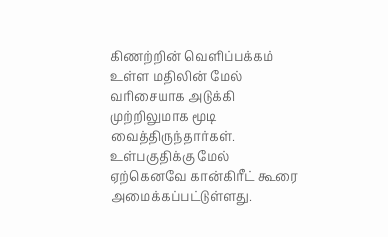கிணற்றின் வெளிப்பக்கம் உள்ள மதிலின் மேல் வரிசையாக அடுக்கி முற்றிலுமாக மூடி வைத்திருந்தார்கள். உள்பகுதிக்கு மேல் ஏற்கெனவே கான்கிரீட் கூரை அமைக்கப்பட்டுள்ளது.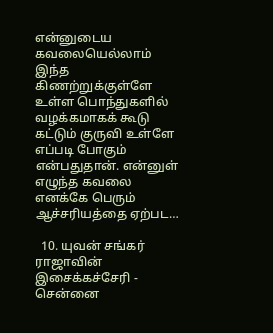என்னுடைய கவலையெல்லாம் இந்த கிணற்றுக்குள்ளே உள்ள பொந்துகளில் வழக்கமாகக் கூடு கட்டும் குருவி உள்ளே எப்படி போகும் என்பதுதான். என்னுள் எழுந்த கவலை எனக்கே பெரும் ஆச்சரியத்தை ஏற்பட…

  10. யுவன் சங்கர் ராஜாவின் இசைக்கச்சேரி - சென்னை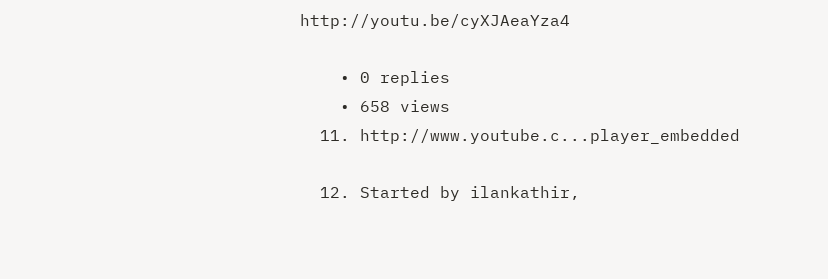http://youtu.be/cyXJAeaYza4

    • 0 replies
    • 658 views
  11. http://www.youtube.c...player_embedded

  12. Started by ilankathir,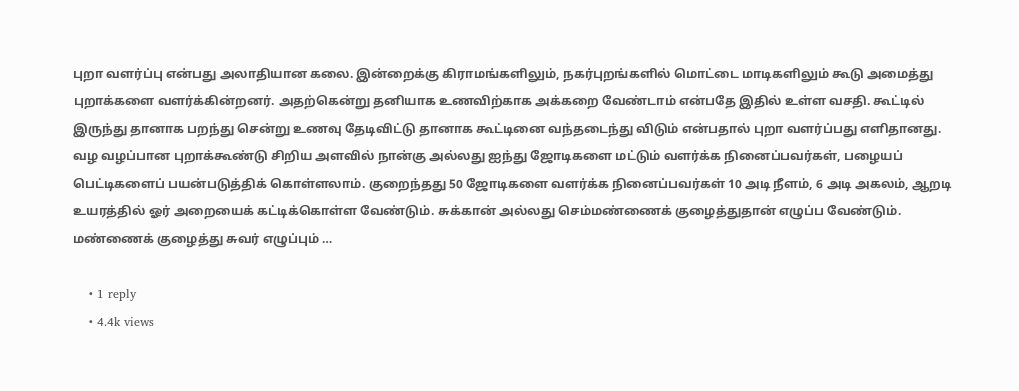புறா வளர்ப்பு என்பது அலாதியான கலை. இன்றைக்கு கிராமங்களிலும், நகர்புறங்களில் மொட்டை மாடிகளிலும் கூடு அமைத்து புறாக்களை வளர்க்கின்றனர். அதற்கென்று தனியாக உணவிற்காக அக்கறை வேண்டாம் என்பதே இதில் உள்ள வசதி. கூட்டில் இருந்து தானாக பறந்து சென்று உணவு தேடிவிட்டு தானாக கூட்டினை வந்தடைந்து விடும் என்பதால் புறா வளர்ப்பது எளிதானது. வழ வழப்பான புறாக்கூண்டு சிறிய அளவில் நான்கு அல்லது ஐந்து ஜோடிகளை மட்டும் வளர்க்க நினைப்பவர்கள், பழையப் பெட்டிகளைப் பயன்படுத்திக் கொள்ளலாம். குறைந்தது 50 ஜோடிகளை வளர்க்க நினைப்பவர்கள் 10 அடி நீளம், 6 அடி அகலம், ஆறடி உயரத்தில் ஓர் அறையைக் கட்டிக்கொள்ள வேண்டும். சுக்கான் அல்லது செம்மண்ணைக் குழைத்துதான் எழுப்ப வேண்டும். மண்ணைக் குழைத்து சுவர் எழுப்பும் …

    • 1 reply
    • 4.4k views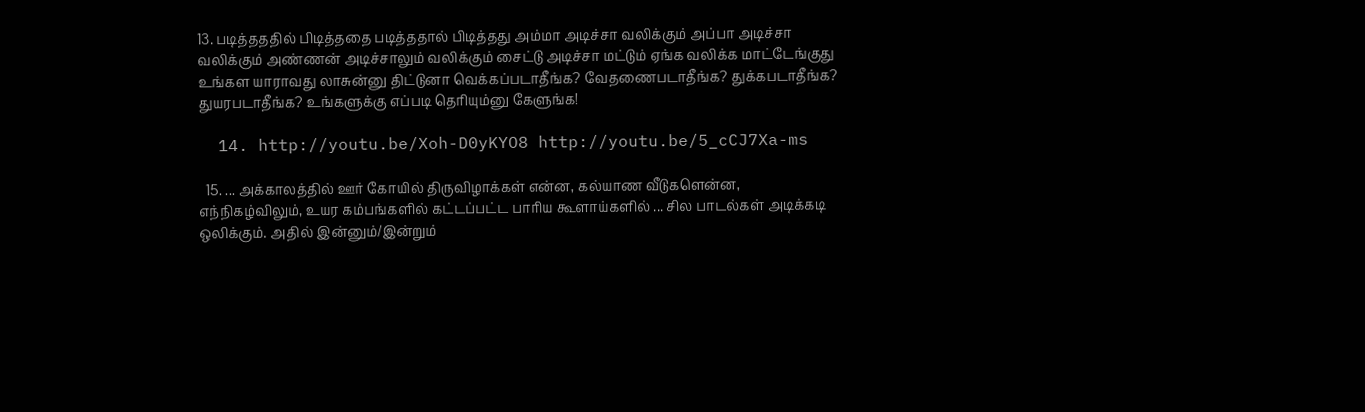13. படித்தததில் பிடித்ததை படித்ததால் பிடித்தது அம்மா அடிச்சா வலிக்கும் அப்பா அடிச்சா வலிக்கும் அண்ணன் அடிச்சாலும் வலிக்கும் சைட்டு அடிச்சா மட்டும் ஏங்க வலிக்க மாட்டேங்குது உங்கள யாராவது லாசுன்னு திட்டுனா வெக்கப்படாதீங்க? வேதணைபடாதீங்க? துக்கபடாதீங்க? துயரபடாதீங்க? உங்களுக்கு எப்படி தெரியும்னு கேளுங்க!

  14. http://youtu.be/Xoh-D0yKYO8 http://youtu.be/5_cCJ7Xa-ms

  15. ... அக்காலத்தில் ஊர் கோயில் திருவிழாக்கள் என்ன, கல்யாண வீடுகளென்ன, எந்நிகழ்விலும், உயர கம்பங்களில் கட்டப்பட்ட பாரிய கூளாய்களில் ... சில பாடல்கள் அடிக்கடி ஒலிக்கும். அதில் இன்னும்/இன்றும்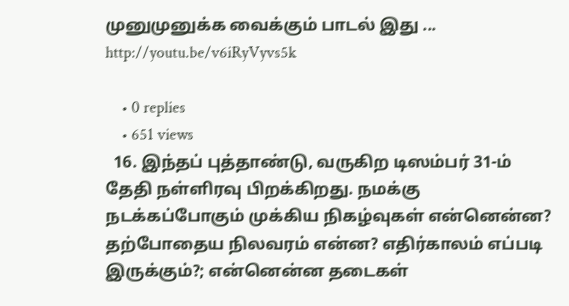முனுமுனுக்க வைக்கும் பாடல் இது ... http://youtu.be/v6iRyVyvs5k

    • 0 replies
    • 651 views
  16. இந்தப் புத்தாண்டு, வருகிற டிஸம்பர் 31-ம் தேதி நள்ளிரவு பிறக்கிறது. நமக்கு நடக்கப்போகும் முக்கிய நிகழ்வுகள் என்னென்ன? தற்போதைய நிலவரம் என்ன? எதிர்காலம் எப்படி இருக்கும்?; என்னென்ன தடைகள்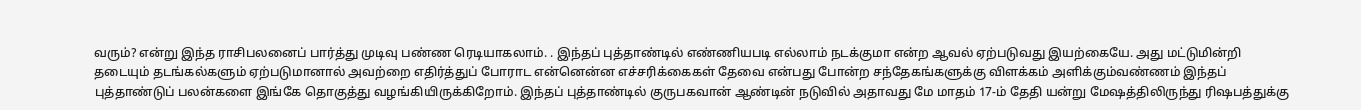வரும்? என்று இந்த ராசிபலனைப் பார்த்து முடிவு பண்ண ரெடியாகலாம். . இந்தப் புத்தாண்டில் எண்ணியபடி எல்லாம் நடக்குமா என்ற ஆவல் ஏற்படுவது இயற்கையே. அது மட்டுமின்றி தடையும் தடங்கல்களும் ஏற்படுமானால் அவற்றை எதிர்த்துப் போராட என்னென்ன எச்சரிக்கைகள் தேவை என்பது போன்ற சந்தேகங்களுக்கு விளக்கம் அளிக்கும்வண்ணம் இந்தப் புத்தாண்டுப் பலன்களை இங்கே தொகுத்து வழங்கியிருக்கிறோம். இந்தப் புத்தாண்டில் குருபகவான் ஆண்டின் நடுவில் அதாவது மே மாதம் 17-ம் தேதி யன்று மேஷத்திலிருந்து ரிஷபத்துக்கு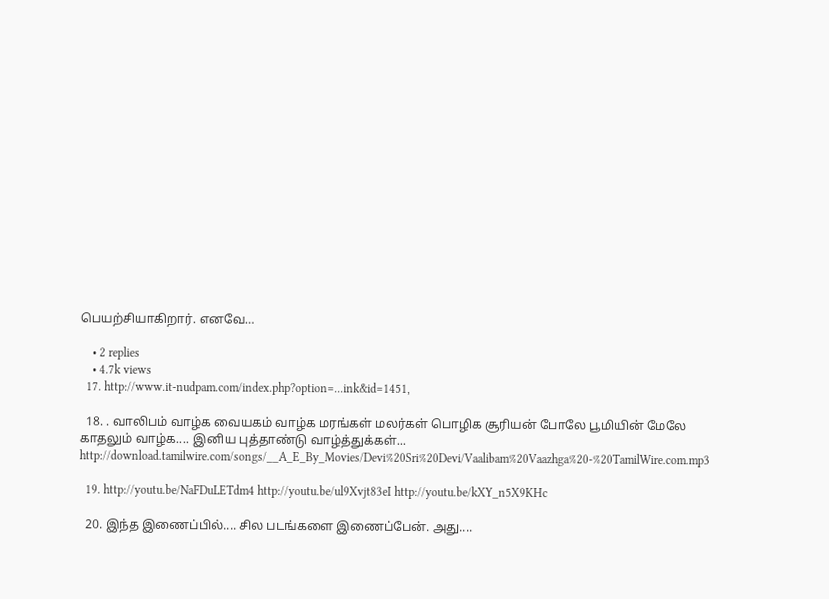பெயற்சியாகிறார். எனவே…

    • 2 replies
    • 4.7k views
  17. http://www.it-nudpam.com/index.php?option=...ink&id=1451,

  18. . வாலிபம் வாழ்க வையகம் வாழ்க‌ மரங்கள் மலர்கள் பொழிக சூரியன் போலே பூமியின் மேலே காதலும் வாழ்க.... இனிய புத்தாண்டு வாழ்த்துக்கள்... http://download.tamilwire.com/songs/__A_E_By_Movies/Devi%20Sri%20Devi/Vaalibam%20Vaazhga%20-%20TamilWire.com.mp3

  19. http://youtu.be/NaFDuLETdm4 http://youtu.be/ul9Xvjt83eI http://youtu.be/kXY_n5X9KHc

  20. இந்த இணைப்பில்.... சில படங்களை இணைப்பேன். அது....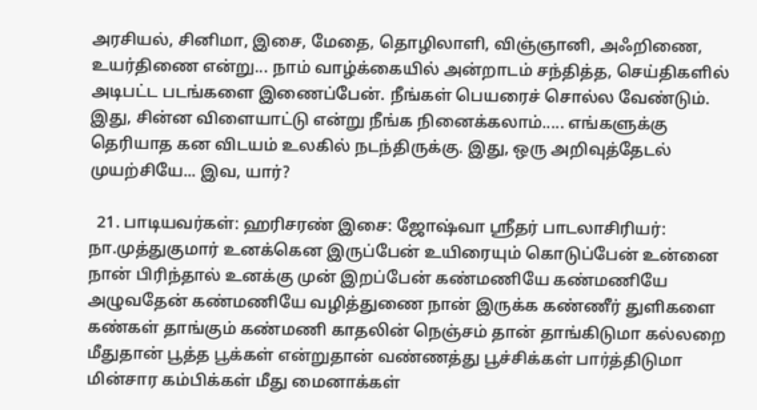அரசியல், சினிமா, இசை, மேதை, தொழிலாளி, விஞ்ஞானி, அஃறிணை, உயர்திணை என்று... நாம் வாழ்க்கையில் அன்றாடம் சந்தித்த, செய்திகளில் அடிபட்ட படங்களை இணைப்பேன். நீங்கள் பெயரைச் சொல்ல வேண்டும். இது, சின்ன விளையாட்டு என்று நீங்க நினைக்கலாம்..... எங்களுக்கு தெரியாத கன விடயம் உலகில் நடந்திருக்கு. இது, ஒரு அறிவுத்தேடல் முயற்சியே... இவ, யார்?

  21. பாடியவர்கள்: ஹரிசரண் இசை: ஜோஷ்வா ஸ்ரீதர் பாடலாசிரியர்: நா.முத்துகுமார் உனக்கென இருப்பேன் உயிரையும் கொடுப்பேன் உன்னை நான் பிரிந்தால் உனக்கு முன் இறப்பேன் கண்மணியே கண்மணியே அழுவதேன் கண்மணியே வழித்துணை நான் இருக்க கண்ணீர் துளிகளை கண்கள் தாங்கும் கண்மணி காதலின் நெஞ்சம் தான் தாங்கிடுமா கல்லறை மீதுதான் பூத்த பூக்கள் என்றுதான் வண்ணத்து பூச்சிக்கள் பார்த்திடுமா மின்சார கம்பிக்கள் மீது மைனாக்கள்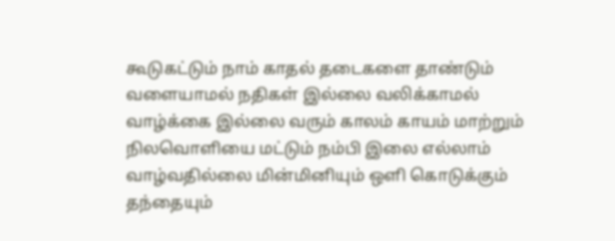கூடுகட்டும் நாம் காதல் தடைகளை தாண்டும் வளையாமல் நதிகள் இல்லை வலிக்காமல் வாழ்க்கை இல்லை வரும் காலம் காயம் மாற்றும் நிலவொளியை மட்டும் நம்பி இலை எல்லாம் வாழ்வதில்லை மின்மினியும் ஒளி கொடுக்கும் தந்தையும்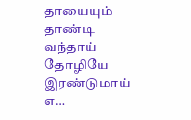தாயையும் தாண்டி வந்தாய் தோழியே இரண்டுமாய் எ…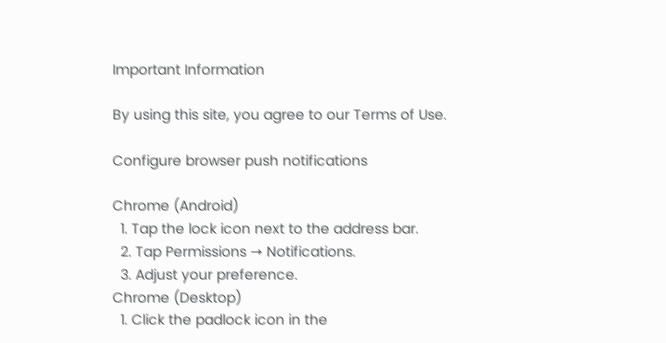Important Information

By using this site, you agree to our Terms of Use.

Configure browser push notifications

Chrome (Android)
  1. Tap the lock icon next to the address bar.
  2. Tap Permissions → Notifications.
  3. Adjust your preference.
Chrome (Desktop)
  1. Click the padlock icon in the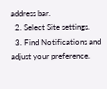address bar.
  2. Select Site settings.
  3. Find Notifications and adjust your preference.